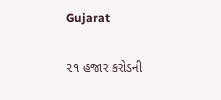Gujarat

૨૧ હજાર કરોડની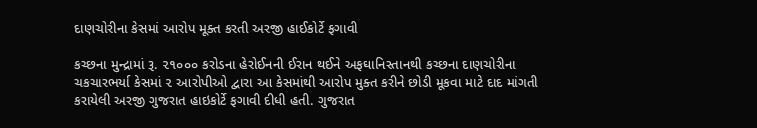દાણચોરીના કેસમાં આરોપ મૂક્ત કરતી અરજી હાઈકોર્ટે ફગાવી

કચ્છના મુન્દ્રામાં રૂ. ૨૧૦૦૦ કરોડના હેરોઈનની ઈરાન થઈને અફઘાનિસ્તાનથી કચ્છના દાણચોરીના ચકચારભર્યા કેસમાં ૨ આરોપીઓ દ્વારા આ કેસમાંથી આરોપ મુક્ત કરીને છોડી મૂકવા માટે દાદ માંગતી કરાયેલી અરજી ગુજરાત હાઇકોર્ટે ફગાવી દીધી હતી. ગુજરાત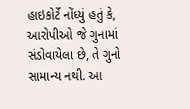હાઇકોર્ટે નોંધ્યું હતું કે, આરોપીઓ જે ગુનામાં સંડોવાયેલા છે, તે ગુનો સામાન્ય નથી. આ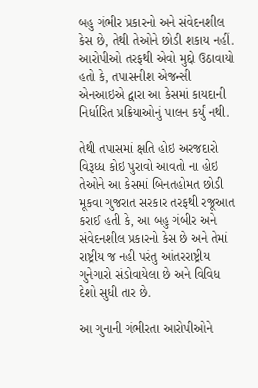બહુ ગંભીર પ્રકારનો અને સંવેદનશીલ કેસ છે, તેથી તેઓને છોડી શકાય નહીં.  આરોપીઓ તરફથી એવો મુદ્દો ઉઠાવાયો હતો કે, તપાસનીશ એજન્સી એનઆઇએ દ્વારા આ કેસમાં કાયદાની નિર્ધારિત પ્રક્રિયાઓનું પાલન કર્યું નથી.

તેથી તપાસમાં ક્ષતિ હોઇ અરજદારો વિરૂધ્ધ કોઇ પુરાવો આવતો ના હોઇ તેઓને આ કેસમાં બિનતહોમત છોડી મૂકવા ગુજરાત સરકાર તરફથી રજૂઆત કરાઈ હતી કે, આ બહુ ગંબીર અને સંવેદનશીલ પ્રકારનો કેસ છે અને તેમાં રાષ્ટ્રીય જ નહી પરંતુ આંતરરાષ્ટ્રીય ગુનેગારો સંડોવાયેલા છે અને વિવિધ દેશો સુધી તાર છે.

આ ગુનાની ગંભીરતા આરોપીઓને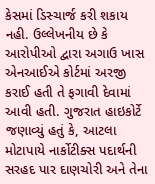કેસમાં ડિસ્ચાર્જ કરી શકાય નહી. ઉલ્લેખનીય છે કે આરોપીઓ દ્વારા અગાઉ ખાસ એનઆઈએ કોર્ટમાં અરજી કરાઈ હતી તે ફગાવી દેવામાં આવી હતી. ગુજરાત હાઇકોર્ટે જણાવ્યું હતું કે, આટલા મોટાપાયે નાર્કોટીક્સ પદાર્થની સરહદ પાર દાણચોરી અને તેના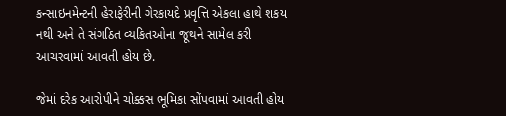કન્સાઇનમેન્ટની હેરાફેરીની ગેરકાયદે પ્રવૃત્તિ એકલા હાથે શકય નથી અને તે સંગઠિત વ્યકિતઓના જૂથને સામેલ કરી આચરવામાં આવતી હોય છે.

જેમાં દરેક આરોપીને ચોક્કસ ભૂમિકા સોંપવામાં આવતી હોય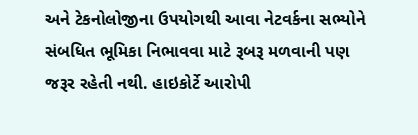અને ટેકનોલોજીના ઉપયોગથી આવા નેટવર્કના સભ્યોને સંબધિત ભૂમિકા નિભાવવા માટે રૂબરૂ મળવાની પણ જરૂર રહેતી નથી. હાઇકોર્ટે આરોપી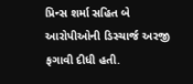પ્રિન્સ શર્મા સહિત બે આરોપીઓની ડિસ્ચાર્જ અરજી ફગાવી દીધી હતી.